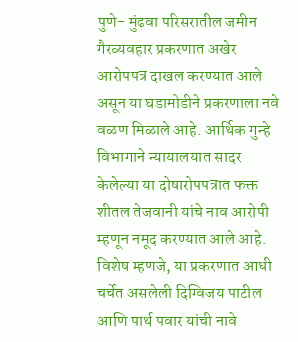पुणे- मुंढवा परिसरातील जमीन गैरव्यवहार प्रकरणात अखेर आरोपपत्र दाखल करण्यात आले असून या घडामोडीने प्रकरणाला नवे वळण मिळाले आहे. आर्थिक गुन्हे विभागाने न्यायालयात सादर केलेल्या या दोषारोपपत्रात फक्त शीतल तेजवानी यांचे नाव आरोपी म्हणून नमूद करण्यात आले आहे. विशेष म्हणजे, या प्रकरणात आधी चर्चेत असलेली दिग्विजय पाटील आणि पार्थ पवार यांची नावे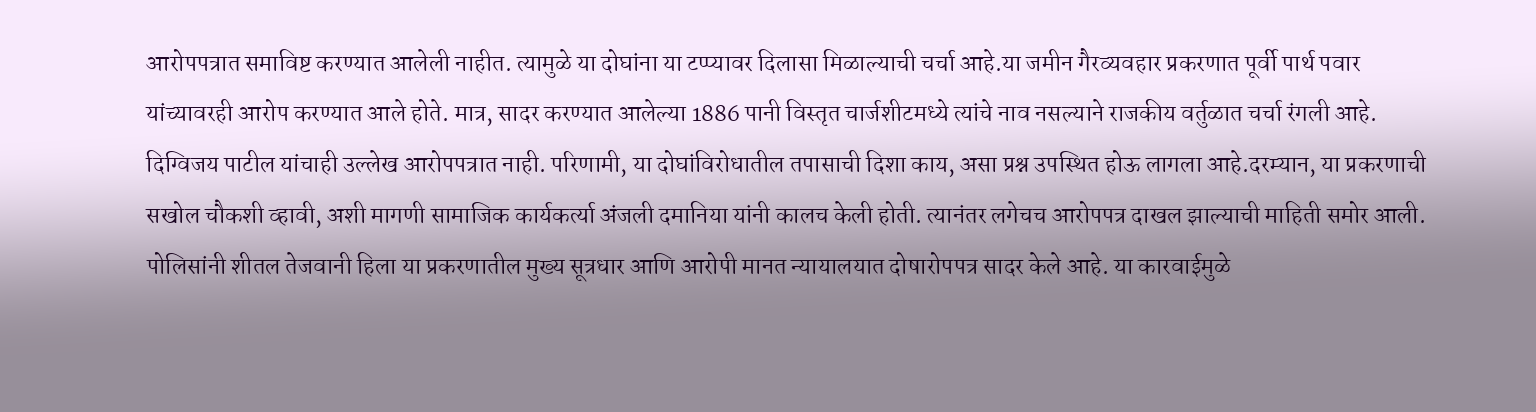आरोपपत्रात समाविष्ट करण्यात आलेली नाहीत. त्यामुळे या दोघांना या टप्प्यावर दिलासा मिळाल्याची चर्चा आहे.या जमीन गैरव्यवहार प्रकरणात पूर्वी पार्थ पवार यांच्यावरही आरोप करण्यात आले होते. मात्र, सादर करण्यात आलेल्या 1886 पानी विस्तृत चार्जशीटमध्ये त्यांचे नाव नसल्याने राजकीय वर्तुळात चर्चा रंगली आहे. दिग्विजय पाटील यांचाही उल्लेख आरोपपत्रात नाही. परिणामी, या दोघांविरोधातील तपासाची दिशा काय, असा प्रश्न उपस्थित होऊ लागला आहे.दरम्यान, या प्रकरणाची सखोल चौकशी व्हावी, अशी मागणी सामाजिक कार्यकर्त्या अंजली दमानिया यांनी कालच केली होती. त्यानंतर लगेचच आरोपपत्र दाखल झाल्याची माहिती समोर आली. पोलिसांनी शीतल तेजवानी हिला या प्रकरणातील मुख्य सूत्रधार आणि आरोपी मानत न्यायालयात दोषारोपपत्र सादर केले आहे. या कारवाईमुळे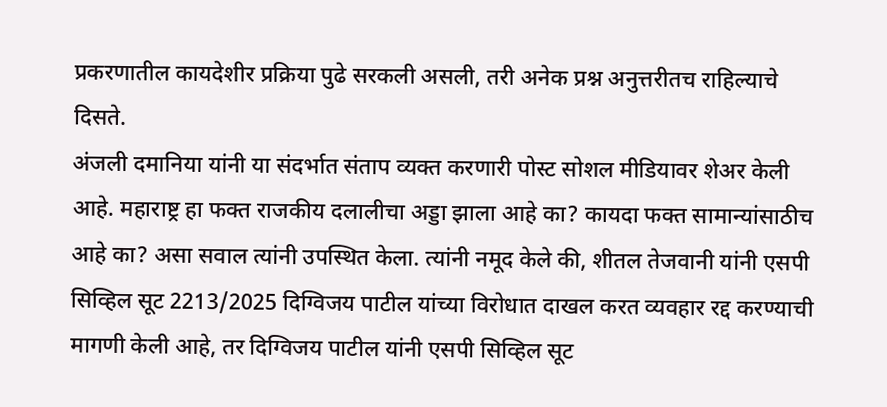प्रकरणातील कायदेशीर प्रक्रिया पुढे सरकली असली, तरी अनेक प्रश्न अनुत्तरीतच राहिल्याचे दिसते.
अंजली दमानिया यांनी या संदर्भात संताप व्यक्त करणारी पोस्ट सोशल मीडियावर शेअर केली आहे. महाराष्ट्र हा फक्त राजकीय दलालीचा अड्डा झाला आहे का? कायदा फक्त सामान्यांसाठीच आहे का? असा सवाल त्यांनी उपस्थित केला. त्यांनी नमूद केले की, शीतल तेजवानी यांनी एसपी सिव्हिल सूट 2213/2025 दिग्विजय पाटील यांच्या विरोधात दाखल करत व्यवहार रद्द करण्याची मागणी केली आहे, तर दिग्विजय पाटील यांनी एसपी सिव्हिल सूट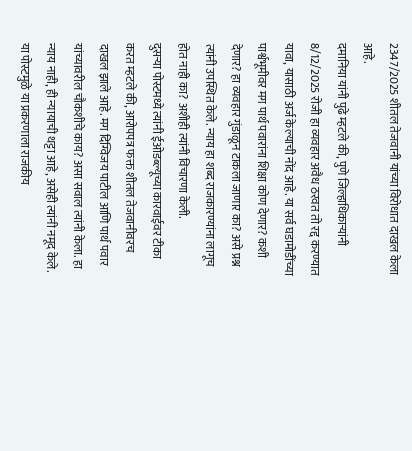2347/2025 शीतल तेजवानी यांच्या विरोधात दाखल केला आहे.
दमानिया यांनी पुढे म्हटले की, पुणे जिल्हाधिकाऱ्यांनी 8/12/2025 रोजी हा व्यवहार अवैध ठरवत तो रद्द करण्यात यावा, यासाठी अर्ज केल्याची नोंद आहे. या सर्व घडामोडींच्या पार्श्वभूमीवर मग पार्थ पवारांना शिक्षा कोण देणार? कशी देणार? हा व्यवहार गुंडाळून टाकला जाणार का? असे प्रश्न त्यांनी उपस्थित केले. न्याय हा शब्द राजकारण्यांना लागूच होत नाही का? अशीही त्यांनी विचारणा केली.
दुसऱ्या पोस्टमध्ये त्यांनी ईओडब्ल्यूच्या कारवाईवर टीका करत म्हटले की, आरोपपत्र फक्त शीतल तेजवानीवरच दाखल झाले आहे. मग दिग्विजय पाटील आणि पार्थ पवार यांच्यावरील चौकशीचे काय? असा सवाल त्यांनी केला. हा न्याय नाही, ही न्यायाची थट्टा आहे, असेही त्यांनी नमूद केले. या पोस्टमुळे या प्रकरणाला राजकीय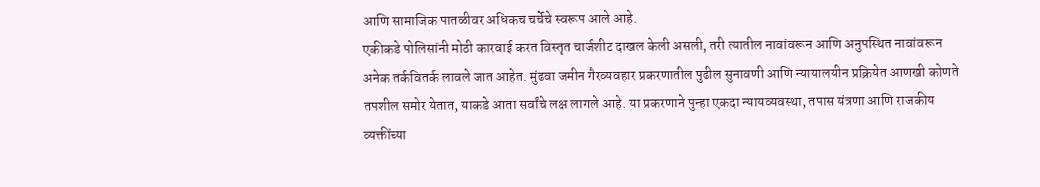आणि सामाजिक पातळीवर अधिकच चर्चेचे स्वरूप आले आहे.
एकीकडे पोलिसांनी मोठी कारवाई करत विस्तृत चार्जशीट दाखल केली असली, तरी त्यातील नावांवरून आणि अनुपस्थित नावांवरून अनेक तर्कवितर्क लावले जात आहेत. मुंढवा जमीन गैरव्यवहार प्रकरणातील पुढील सुनावणी आणि न्यायालयीन प्रक्रियेत आणखी कोणते तपशील समोर येतात, याकडे आता सर्वांचे लक्ष लागले आहे. या प्रकरणाने पुन्हा एकदा न्यायव्यवस्था, तपास यंत्रणा आणि राजकीय व्यक्तींच्या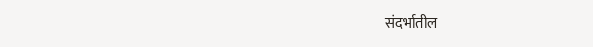संदर्भातील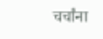चर्चांना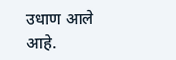उधाण आले आहे.